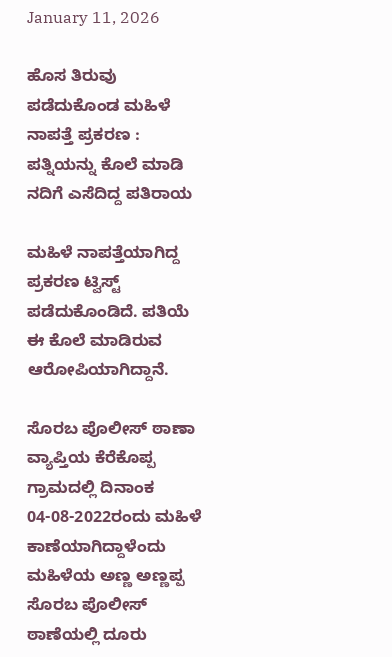January 11, 2026

ಹೊಸ ತಿರುವು ಪಡೆದುಕೊಂಡ ಮಹಿಳೆ ನಾಪತ್ತೆ ಪ್ರಕರಣ : ಪತ್ನಿಯನ್ನು ಕೊಲೆ ಮಾಡಿ ನದಿಗೆ ಎಸೆದಿದ್ದ ಪತಿರಾಯ

ಮಹಿಳೆ ನಾಪತ್ತೆಯಾಗಿದ್ದ ಪ್ರಕರಣ ಟ್ವಿಸ್ಟ್ ಪಡೆದುಕೊಂಡಿದೆ. ಪತಿಯೆ ಈ ಕೊಲೆ ಮಾಡಿರುವ ಆರೋಪಿಯಾಗಿದ್ದಾನೆ.

ಸೊರಬ ಪೊಲೀಸ್ ಠಾಣಾ ವ್ಯಾಪ್ತಿಯ ಕೆರೆಕೊಪ್ಪ ಗ್ರಾಮದಲ್ಲಿ ದಿನಾಂಕ 04-08-2022ರಂದು ಮಹಿಳೆ ಕಾಣೆಯಾಗಿದ್ದಾಳೆಂದು ಮಹಿಳೆಯ ಅಣ್ಣ ಅಣ್ಣಪ್ಪ ಸೊರಬ ಪೊಲೀಸ್ ಠಾಣೆಯಲ್ಲಿ ದೂರು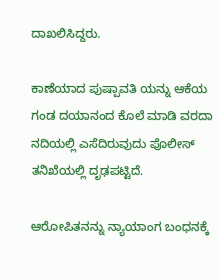ದಾಖಲಿಸಿದ್ದರು.

ಕಾಣೆಯಾದ ಪುಷ್ಪಾವತಿ ಯನ್ನು ಆಕೆಯ ಗಂಡ ದಯಾನಂದ ಕೊಲೆ ಮಾಡಿ ವರದಾ ನದಿಯಲ್ಲಿ ಎಸೆದಿರುವುದು ಪೊಲೀಸ್ ತನಿಖೆಯಲ್ಲಿ ದೃಢಪಟ್ಟಿದೆ.

ಆರೋಪಿತನನ್ನು ನ್ಯಾಯಾಂಗ ಬಂಧನಕ್ಕೆ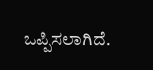ಒಪ್ಪಿಸಲಾಗಿದೆ.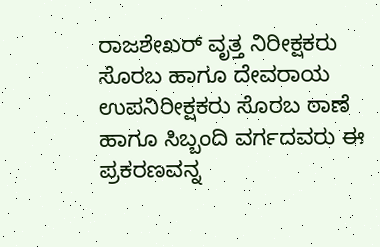ರಾಜಶೇಖರ್ ವೃತ್ತ ನಿರೀಕ್ಷಕರು ಸೊರಬ ಹಾಗೂ ದೇವರಾಯ ಉಪನಿರೀಕ್ಷಕರು ಸೊರಬ ಠಾಣೆ ಹಾಗೂ ಸಿಬ್ಬಂದಿ ವರ್ಗದವರು ಈ ಪ್ರಕರಣವನ್ನ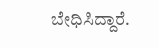ಬೇಧಿಸಿದ್ದಾರೆ.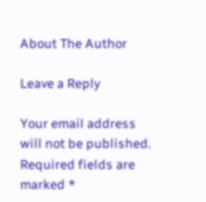About The Author

Leave a Reply

Your email address will not be published. Required fields are marked *